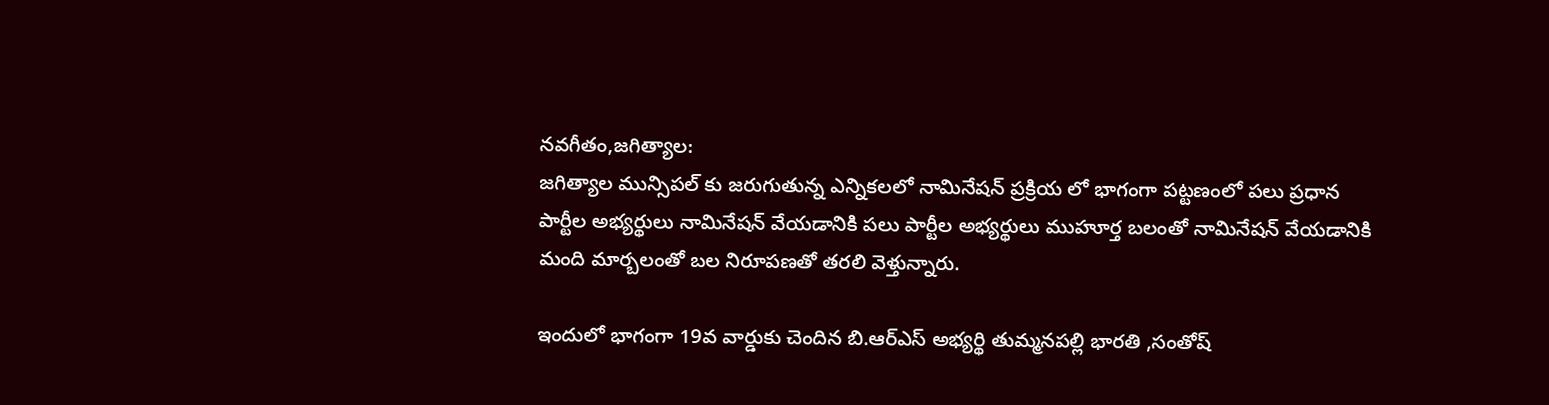నవగీతం,జగిత్యాల:
జగిత్యాల మున్సిపల్ కు జరుగుతున్న ఎన్నికలలో నామినేషన్ ప్రక్రియ లో భాగంగా పట్టణంలో పలు ప్రధాన పార్టీల అభ్యర్థులు నామినేషన్ వేయడానికి పలు పార్టీల అభ్యర్థులు ముహూర్త బలంతో నామినేషన్ వేయడానికి మంది మార్బలంతో బల నిరూపణతో తరలి వెళ్తున్నారు.

ఇందులో భాగంగా 19వ వార్డుకు చెందిన బి.ఆర్ఎస్ అభ్యర్థి తుమ్మనపల్లి భారతి ,సంతోష్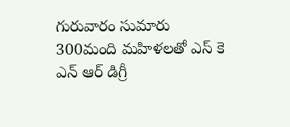గురువారం సుమారు 300మంది మహిళలతో ఎస్ కె ఎన్ ఆర్ డిగ్రీ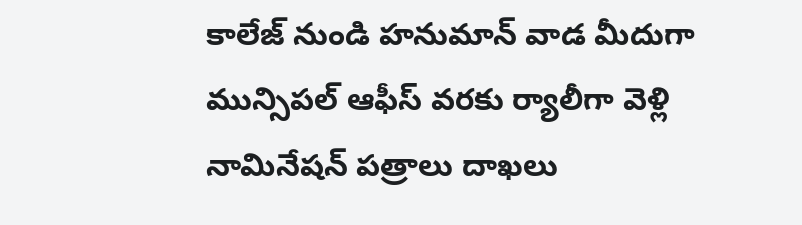కాలేజ్ నుండి హనుమాన్ వాడ మీదుగా మున్సిపల్ ఆఫీస్ వరకు ర్యాలీగా వెళ్లి నామినేషన్ పత్రాలు దాఖలు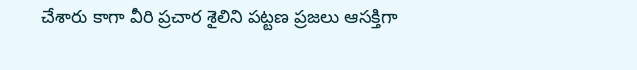చేశారు కాగా వీరి ప్రచార శైలిని పట్టణ ప్రజలు ఆసక్తిగా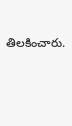తిలకించారు.